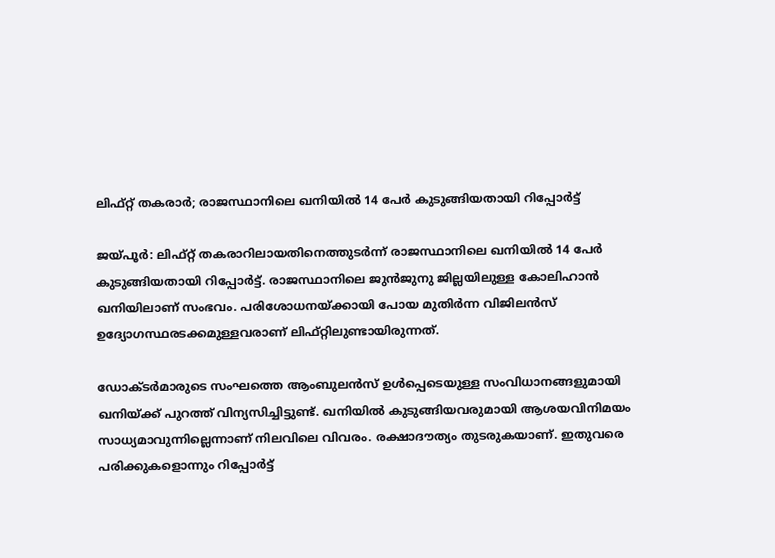ലിഫ്റ്റ് തകരാര്‍; രാജസ്ഥാനിലെ ഖനിയില്‍ 14 പേര്‍ കുടുങ്ങിയതായി റിപ്പോര്‍ട്ട്

ജയ്പൂര്‍: ലിഫ്റ്റ് തകരാറിലായതിനെത്തുടര്‍ന്ന് രാജസ്ഥാനിലെ ഖനിയില്‍ 14 പേര്‍ കുടുങ്ങിയതായി റിപ്പോര്‍ട്ട്. രാജസ്ഥാനിലെ ജുന്‍ജുനു ജില്ലയിലുള്ള കോലിഹാന്‍ ഖനിയിലാണ് സംഭവം. പരിശോധനയ്ക്കായി പോയ മുതിര്‍ന്ന വിജിലന്‍സ് ഉദ്യോഗസ്ഥരടക്കമുള്ളവരാണ് ലിഫ്റ്റിലുണ്ടായിരുന്നത്.

ഡോക്ടര്‍മാരുടെ സംഘത്തെ ആംബുലന്‍സ് ഉള്‍പ്പെടെയുള്ള സംവിധാനങ്ങളുമായി ഖനിയ്ക്ക് പുറത്ത് വിന്യസിച്ചിട്ടുണ്ട്. ഖനിയില്‍ കുടുങ്ങിയവരുമായി ആശയവിനിമയം സാധ്യമാവുന്നില്ലെന്നാണ് നിലവിലെ വിവരം. രക്ഷാദൗത്യം തുടരുകയാണ്. ഇതുവരെ പരിക്കുകളൊന്നും റിപ്പോര്‍ട്ട്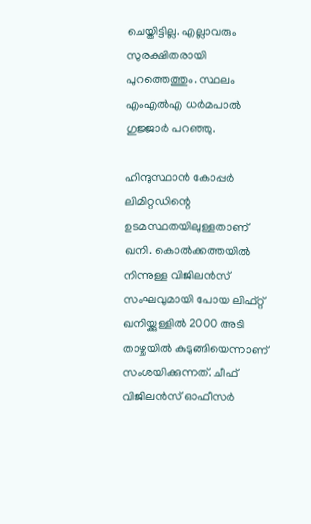ചെയ്തിട്ടില്ല. എല്ലാവരും സുരക്ഷിതരായി പുറത്തെത്തും. സ്ഥലം എംഎല്‍എ ധര്‍മപാല്‍ ഗുജ്ജാര്‍ പറഞ്ഞു.

ഹിന്ദുസ്ഥാന്‍ കോപ്പര്‍ ലിമിറ്റഡിന്റെ ഉടമസ്ഥതയിലുള്ളതാണ് ഖനി. കൊല്‍ക്കത്തയില്‍ നിന്നുള്ള വിജിലന്‍സ് സംഘവുമായി പോയ ലിഫ്റ്റ് ഖനിയ്ക്കുള്ളില്‍ 2000 അടി താഴ്ചയില്‍ കുടുങ്ങിയെന്നാണ് സംശയിക്കുന്നത്. ചീഫ് വിജിലന്‍സ് ഓഫീസര്‍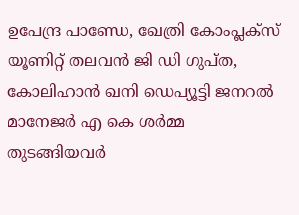ഉപേന്ദ്ര പാണ്ഡേ, ഖേത്രി കോംപ്ലക്‌സ് യൂണിറ്റ് തലവന്‍ ജി ഡി ഗുപ്ത, കോലിഹാന്‍ ഖനി ഡെപ്യൂട്ടി ജനറല്‍ മാനേജര്‍ എ കെ ശര്‍മ്മ തുടങ്ങിയവര്‍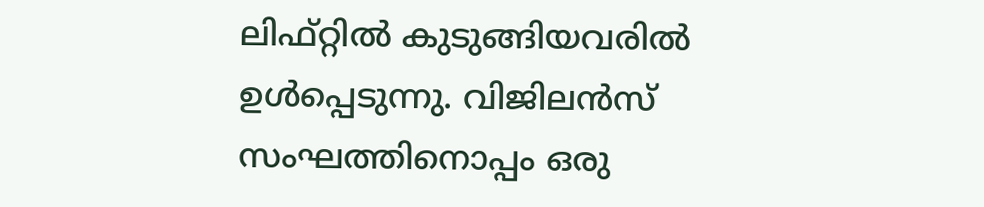ലിഫ്റ്റില്‍ കുടുങ്ങിയവരില്‍ ഉള്‍പ്പെടുന്നു. വിജിലന്‍സ് സംഘത്തിനൊപ്പം ഒരു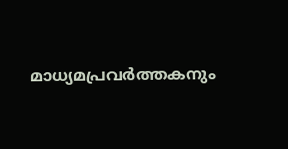മാധ്യമപ്രവര്‍ത്തകനും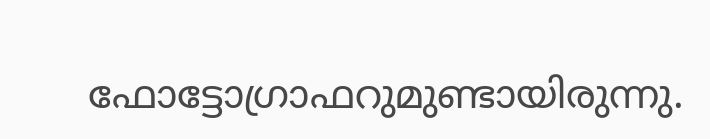ഫോട്ടോഗ്രാഫറുമുണ്ടായിരുന്നു.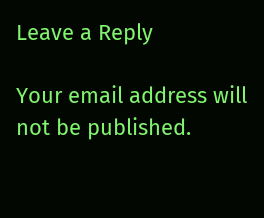Leave a Reply

Your email address will not be published.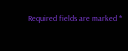Required fields are marked *